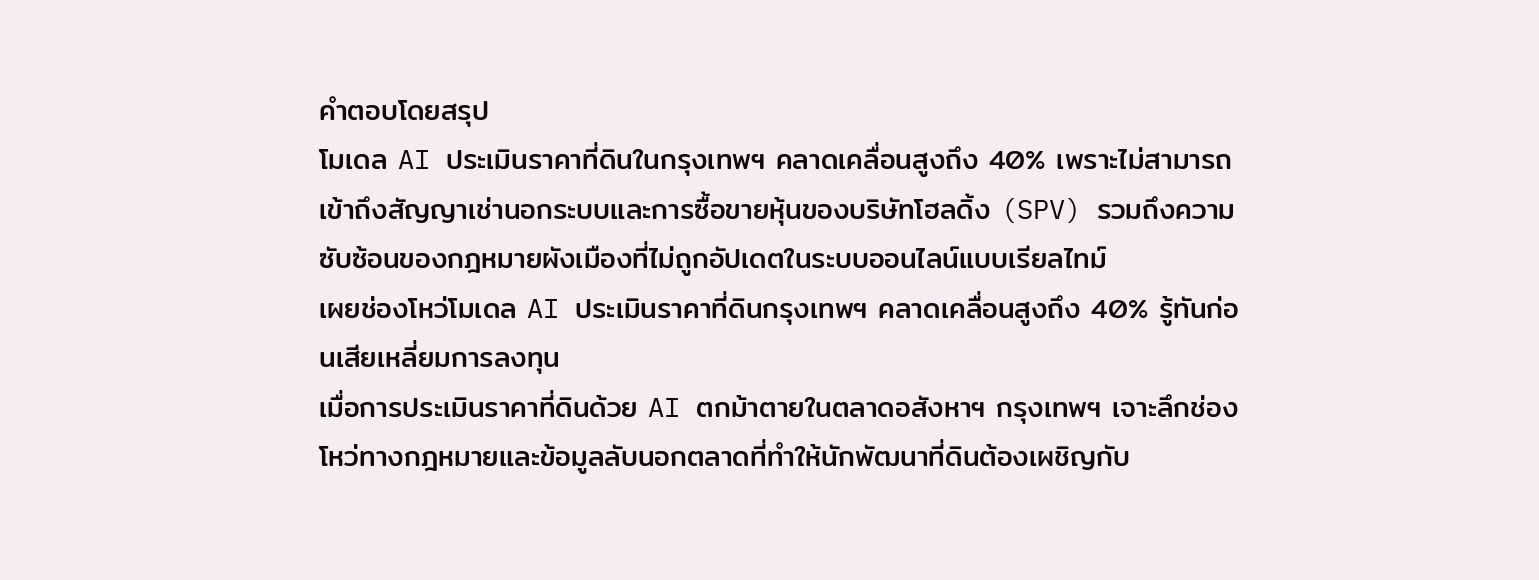คำตอบโดยสรุป
โมเดล AI ประเมินราคาที่ดินในกรุงเทพฯ คลาดเคลื่อนสูงถึง 40% เพราะไม่สามารถเข้าถึงสัญญาเช่านอกระบบและการซื้อขายหุ้นของบริษัทโฮลดิ้ง (SPV) รวมถึงความซับซ้อนของกฎหมายผังเมืองที่ไม่ถูกอัปเดตในระบบออนไลน์แบบเรียลไทม์
เผยช่องโหว่โมเดล AI ประเมินราคาที่ดินกรุงเทพฯ คลาดเคลื่อนสูงถึง 40% รู้ทันก่อนเสียเหลี่ยมการลงทุน
เมื่อการประเมินราคาที่ดินด้วย AI ตกม้าตายในตลาดอสังหาฯ กรุงเทพฯ เจาะลึกช่องโหว่ทางกฎหมายและข้อมูลลับนอกตลาดที่ทำให้นักพัฒนาที่ดินต้องเผชิญกับ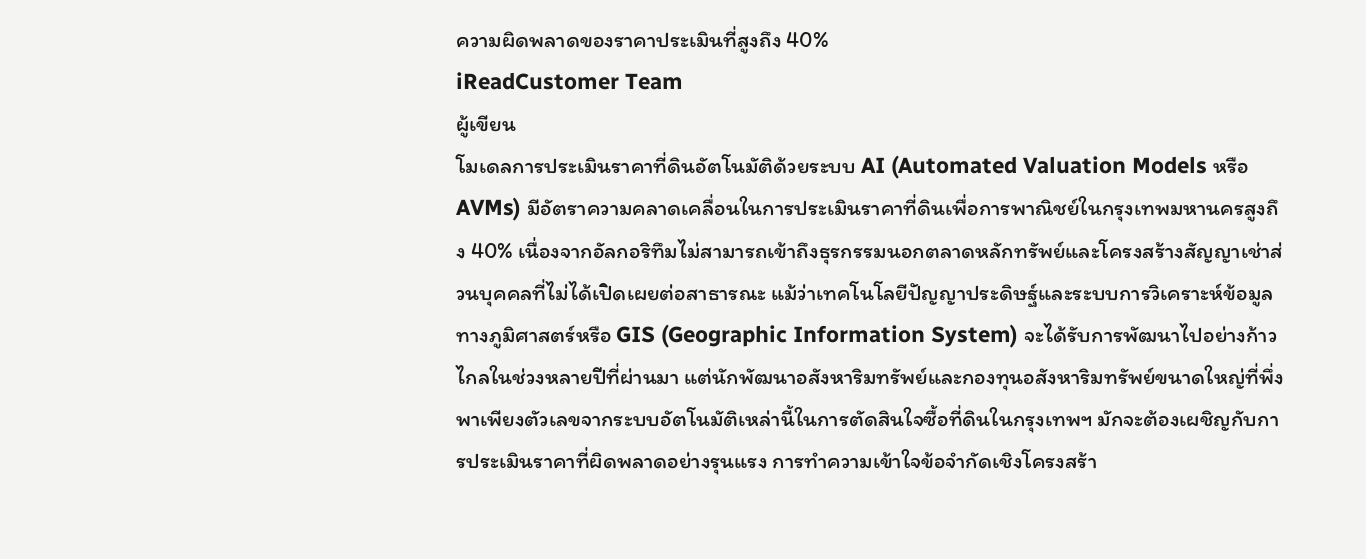ความผิดพลาดของราคาประเมินที่สูงถึง 40%
iReadCustomer Team
ผู้เขียน
โมเดลการประเมินราคาที่ดินอัตโนมัติด้วยระบบ AI (Automated Valuation Models หรือ AVMs) มีอัตราความคลาดเคลื่อนในการประเมินราคาที่ดินเพื่อการพาณิชย์ในกรุงเทพมหานครสูงถึง 40% เนื่องจากอัลกอริทึมไม่สามารถเข้าถึงธุรกรรมนอกตลาดหลักทรัพย์และโครงสร้างสัญญาเช่าส่วนบุคคลที่ไม่ได้เปิดเผยต่อสาธารณะ แม้ว่าเทคโนโลยีปัญญาประดิษฐ์และระบบการวิเคราะห์ข้อมูลทางภูมิศาสตร์หรือ GIS (Geographic Information System) จะได้รับการพัฒนาไปอย่างก้าวไกลในช่วงหลายปีที่ผ่านมา แต่นักพัฒนาอสังหาริมทรัพย์และกองทุนอสังหาริมทรัพย์ขนาดใหญ่ที่พึ่งพาเพียงตัวเลขจากระบบอัตโนมัติเหล่านี้ในการตัดสินใจซื้อที่ดินในกรุงเทพฯ มักจะต้องเผชิญกับการประเมินราคาที่ผิดพลาดอย่างรุนแรง การทำความเข้าใจข้อจำกัดเชิงโครงสร้า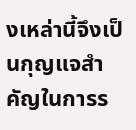งเหล่านี้จึงเป็นกุญแจสำคัญในการร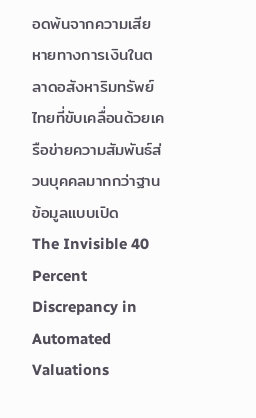อดพ้นจากความเสียหายทางการเงินในตลาดอสังหาริมทรัพย์ไทยที่ขับเคลื่อนด้วยเครือข่ายความสัมพันธ์ส่วนบุคคลมากกว่าฐานข้อมูลแบบเปิด
The Invisible 40 Percent Discrepancy in Automated Valuations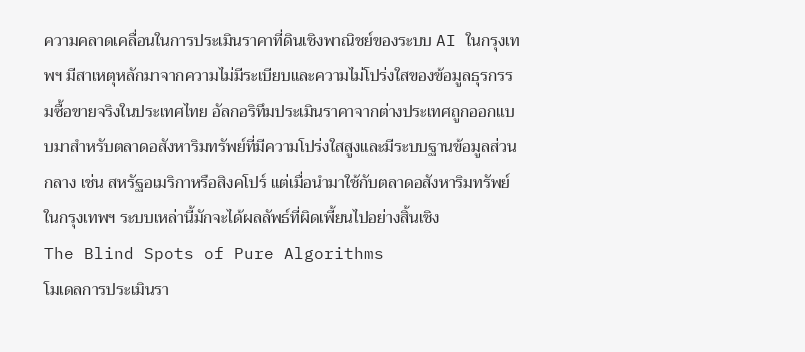ความคลาดเคลื่อนในการประเมินราคาที่ดินเชิงพาณิชย์ของระบบ AI ในกรุงเทพฯ มีสาเหตุหลักมาจากความไม่มีระเบียบและความไม่โปร่งใสของข้อมูลธุรกรรมซื้อขายจริงในประเทศไทย อัลกอริทึมประเมินราคาจากต่างประเทศถูกออกแบบมาสำหรับตลาดอสังหาริมทรัพย์ที่มีความโปร่งใสสูงและมีระบบฐานข้อมูลส่วนกลาง เช่น สหรัฐอเมริกาหรือสิงคโปร์ แต่เมื่อนำมาใช้กับตลาดอสังหาริมทรัพย์ในกรุงเทพฯ ระบบเหล่านี้มักจะได้ผลลัพธ์ที่ผิดเพี้ยนไปอย่างสิ้นเชิง
The Blind Spots of Pure Algorithms
โมเดลการประเมินรา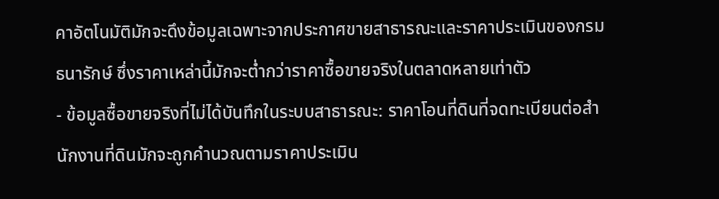คาอัตโนมัติมักจะดึงข้อมูลเฉพาะจากประกาศขายสาธารณะและราคาประเมินของกรมธนารักษ์ ซึ่งราคาเหล่านี้มักจะต่ำกว่าราคาซื้อขายจริงในตลาดหลายเท่าตัว
- ข้อมูลซื้อขายจริงที่ไม่ได้บันทึกในระบบสาธารณะ: ราคาโอนที่ดินที่จดทะเบียนต่อสำนักงานที่ดินมักจะถูกคำนวณตามราคาประเมิน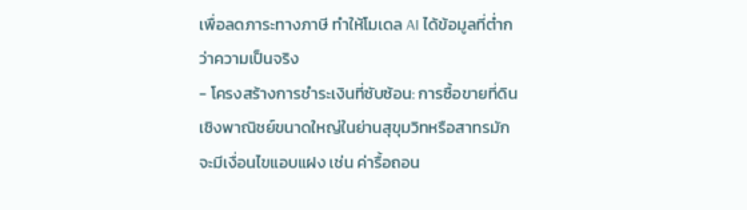เพื่อลดภาระทางภาษี ทำให้โมเดล AI ได้ข้อมูลที่ต่ำกว่าความเป็นจริง
- โครงสร้างการชำระเงินที่ซับซ้อน: การซื้อขายที่ดินเชิงพาณิชย์ขนาดใหญ่ในย่านสุขุมวิทหรือสาทรมักจะมีเงื่อนไขแอบแฝง เช่น ค่ารื้อถอน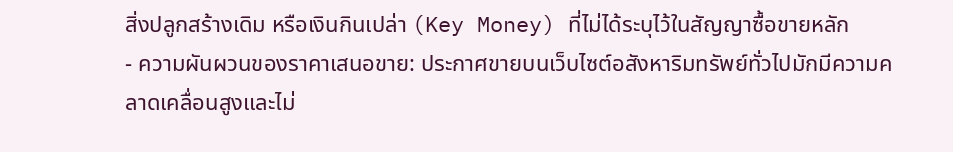สิ่งปลูกสร้างเดิม หรือเงินกินเปล่า (Key Money) ที่ไม่ได้ระบุไว้ในสัญญาซื้อขายหลัก
- ความผันผวนของราคาเสนอขาย: ประกาศขายบนเว็บไซต์อสังหาริมทรัพย์ทั่วไปมักมีความคลาดเคลื่อนสูงและไม่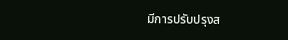มีการปรับปรุงส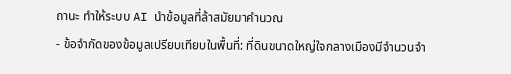ถานะ ทำให้ระบบ AI นำข้อมูลที่ล้าสมัยมาคำนวณ
- ข้อจำกัดของข้อมูลเปรียบเทียบในพื้นที่: ที่ดินขนาดใหญ่ใจกลางเมืองมีจำนวนจำ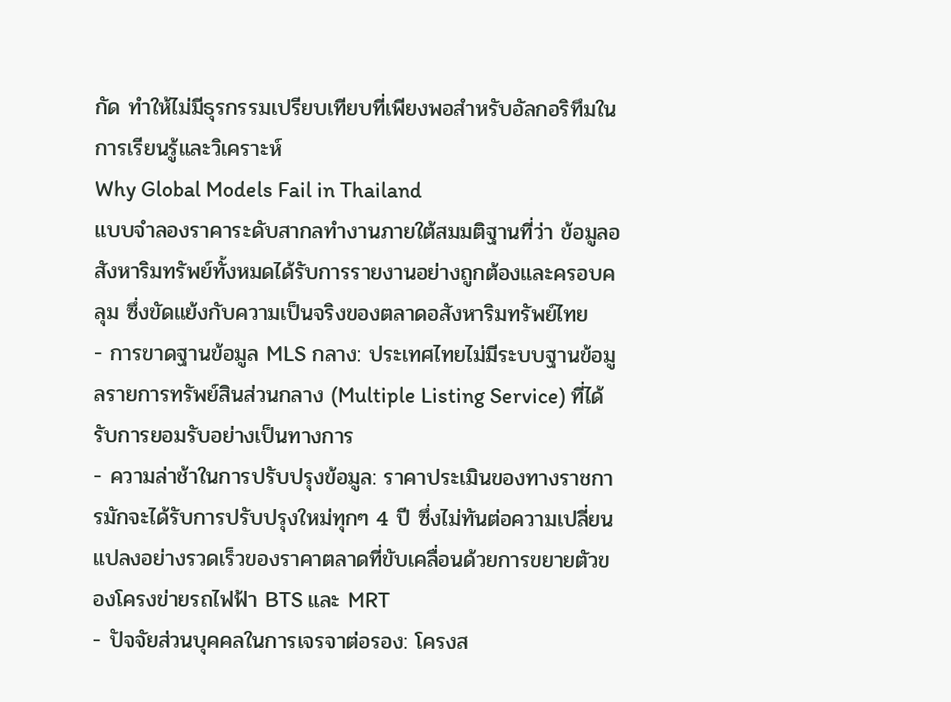กัด ทำให้ไม่มีธุรกรรมเปรียบเทียบที่เพียงพอสำหรับอัลกอริทึมในการเรียนรู้และวิเคราะห์
Why Global Models Fail in Thailand
แบบจำลองราคาระดับสากลทำงานภายใต้สมมติฐานที่ว่า ข้อมูลอสังหาริมทรัพย์ทั้งหมดได้รับการรายงานอย่างถูกต้องและครอบคลุม ซึ่งขัดแย้งกับความเป็นจริงของตลาดอสังหาริมทรัพย์ไทย
- การขาดฐานข้อมูล MLS กลาง: ประเทศไทยไม่มีระบบฐานข้อมูลรายการทรัพย์สินส่วนกลาง (Multiple Listing Service) ที่ได้รับการยอมรับอย่างเป็นทางการ
- ความล่าช้าในการปรับปรุงข้อมูล: ราคาประเมินของทางราชการมักจะได้รับการปรับปรุงใหม่ทุกๆ 4 ปี ซึ่งไม่ทันต่อความเปลี่ยนแปลงอย่างรวดเร็วของราคาตลาดที่ขับเคลื่อนด้วยการขยายตัวของโครงข่ายรถไฟฟ้า BTS และ MRT
- ปัจจัยส่วนบุคคลในการเจรจาต่อรอง: โครงส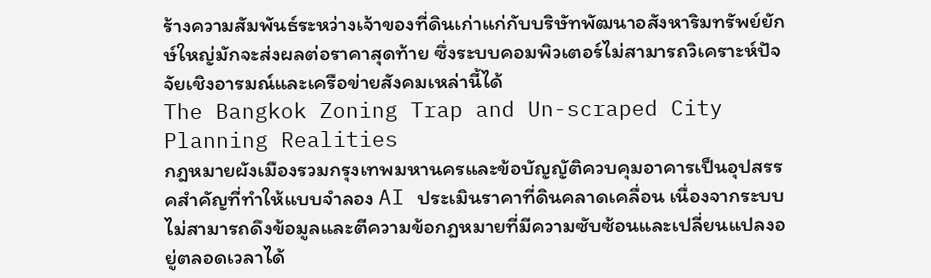ร้างความสัมพันธ์ระหว่างเจ้าของที่ดินเก่าแก่กับบริษัทพัฒนาอสังหาริมทรัพย์ยักษ์ใหญ่มักจะส่งผลต่อราคาสุดท้าย ซึ่งระบบคอมพิวเตอร์ไม่สามารถวิเคราะห์ปัจจัยเชิงอารมณ์และเครือข่ายสังคมเหล่านี้ได้
The Bangkok Zoning Trap and Un-scraped City Planning Realities
กฎหมายผังเมืองรวมกรุงเทพมหานครและข้อบัญญัติควบคุมอาคารเป็นอุปสรรคสำคัญที่ทำให้แบบจำลอง AI ประเมินราคาที่ดินคลาดเคลื่อน เนื่องจากระบบไม่สามารถดึงข้อมูลและตีความข้อกฎหมายที่มีความซับซ้อนและเปลี่ยนแปลงอยู่ตลอดเวลาได้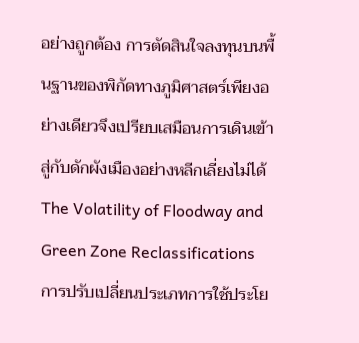อย่างถูกต้อง การตัดสินใจลงทุนบนพื้นฐานของพิกัดทางภูมิศาสตร์เพียงอย่างเดียวจึงเปรียบเสมือนการเดินเข้าสู่กับดักผังเมืองอย่างหลีกเลี่ยงไม่ได้
The Volatility of Floodway and Green Zone Reclassifications
การปรับเปลี่ยนประเภทการใช้ประโย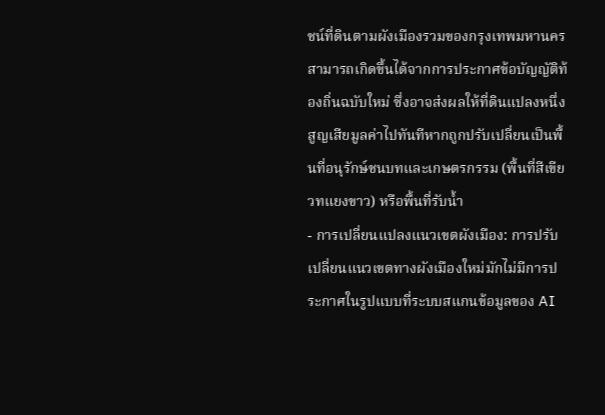ชน์ที่ดินตามผังเมืองรวมของกรุงเทพมหานครสามารถเกิดขึ้นได้จากการประกาศข้อบัญญัติท้องถิ่นฉบับใหม่ ซึ่งอาจส่งผลให้ที่ดินแปลงหนึ่งสูญเสียมูลค่าไปทันทีหากถูกปรับเปลี่ยนเป็นพื้นที่อนุรักษ์ชนบทและเกษตรกรรม (พื้นที่สีเขียวทแยงขาว) หรือพื้นที่รับน้ำ
- การเปลี่ยนแปลงแนวเขตผังเมือง: การปรับเปลี่ยนแนวเขตทางผังเมืองใหม่มักไม่มีการประกาศในรูปแบบที่ระบบสแกนข้อมูลของ AI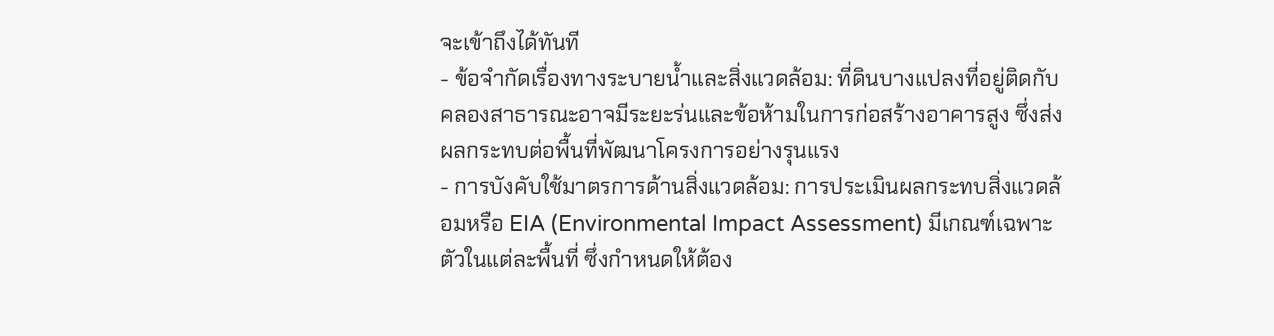จะเข้าถึงได้ทันที
- ข้อจำกัดเรื่องทางระบายน้ำและสิ่งแวดล้อม: ที่ดินบางแปลงที่อยู่ติดกับคลองสาธารณะอาจมีระยะร่นและข้อห้ามในการก่อสร้างอาคารสูง ซึ่งส่งผลกระทบต่อพื้นที่พัฒนาโครงการอย่างรุนแรง
- การบังคับใช้มาตรการด้านสิ่งแวดล้อม: การประเมินผลกระทบสิ่งแวดล้อมหรือ EIA (Environmental Impact Assessment) มีเกณฑ์เฉพาะตัวในแต่ละพื้นที่ ซึ่งกำหนดให้ต้อง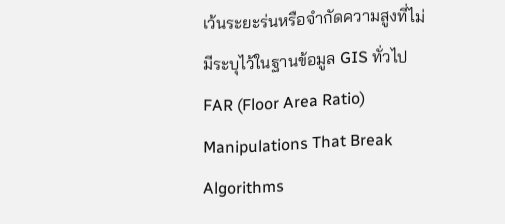เว้นระยะร่นหรือจำกัดความสูงที่ไม่มีระบุไว้ในฐานข้อมูล GIS ทั่วไป
FAR (Floor Area Ratio) Manipulations That Break Algorithms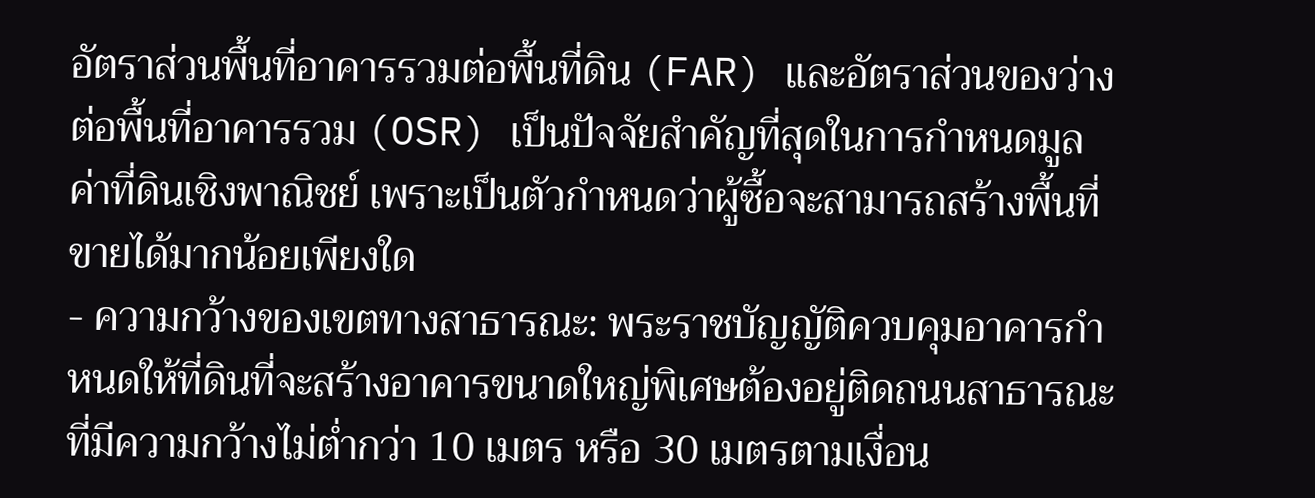อัตราส่วนพื้นที่อาคารรวมต่อพื้นที่ดิน (FAR) และอัตราส่วนของว่างต่อพื้นที่อาคารรวม (OSR) เป็นปัจจัยสำคัญที่สุดในการกำหนดมูลค่าที่ดินเชิงพาณิชย์ เพราะเป็นตัวกำหนดว่าผู้ซื้อจะสามารถสร้างพื้นที่ขายได้มากน้อยเพียงใด
- ความกว้างของเขตทางสาธารณะ: พระราชบัญญัติควบคุมอาคารกำหนดให้ที่ดินที่จะสร้างอาคารขนาดใหญ่พิเศษต้องอยู่ติดถนนสาธารณะที่มีความกว้างไม่ต่ำกว่า 10 เมตร หรือ 30 เมตรตามเงื่อน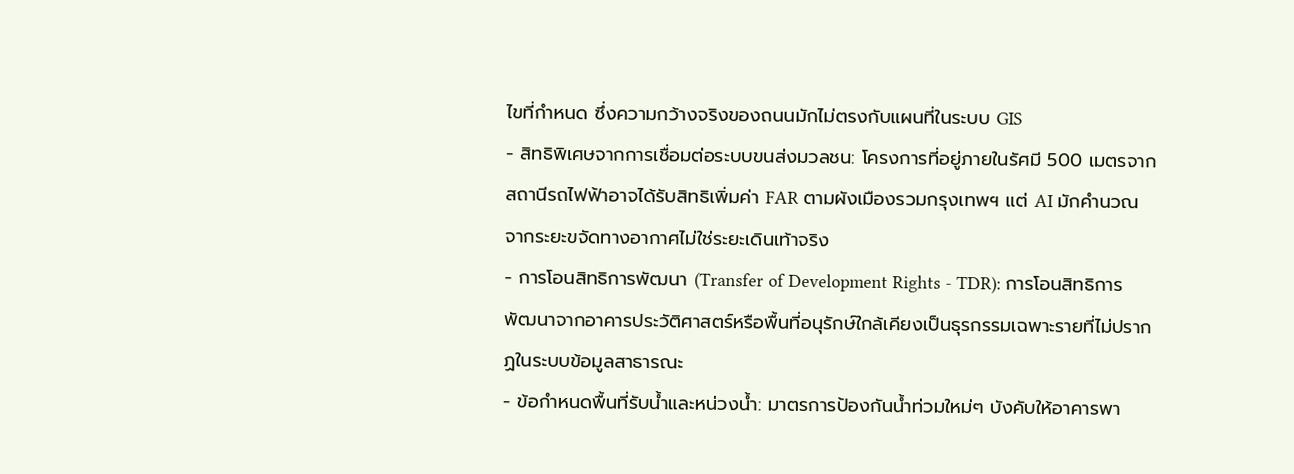ไขที่กำหนด ซึ่งความกว้างจริงของถนนมักไม่ตรงกับแผนที่ในระบบ GIS
- สิทธิพิเศษจากการเชื่อมต่อระบบขนส่งมวลชน: โครงการที่อยู่ภายในรัศมี 500 เมตรจากสถานีรถไฟฟ้าอาจได้รับสิทธิเพิ่มค่า FAR ตามผังเมืองรวมกรุงเทพฯ แต่ AI มักคำนวณจากระยะขจัดทางอากาศไม่ใช่ระยะเดินเท้าจริง
- การโอนสิทธิการพัฒนา (Transfer of Development Rights - TDR): การโอนสิทธิการพัฒนาจากอาคารประวัติศาสตร์หรือพื้นที่อนุรักษ์ใกล้เคียงเป็นธุรกรรมเฉพาะรายที่ไม่ปรากฏในระบบข้อมูลสาธารณะ
- ข้อกำหนดพื้นที่รับน้ำและหน่วงน้ำ: มาตรการป้องกันน้ำท่วมใหม่ๆ บังคับให้อาคารพา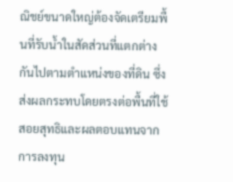ณิชย์ขนาดใหญ่ต้องจัดเตรียมพื้นที่รับน้ำในสัดส่วนที่แตกต่างกันไปตามตำแหน่งของที่ดิน ซึ่งส่งผลกระทบโดยตรงต่อพื้นที่ใช้สอยสุทธิและผลตอบแทนจากการลงทุน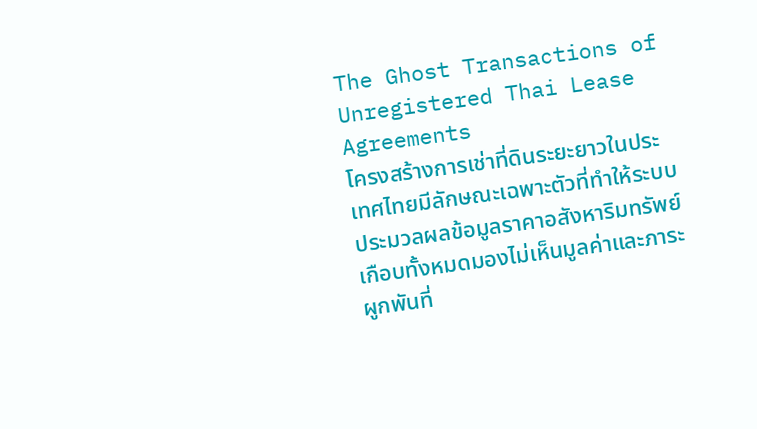The Ghost Transactions of Unregistered Thai Lease Agreements
โครงสร้างการเช่าที่ดินระยะยาวในประเทศไทยมีลักษณะเฉพาะตัวที่ทำให้ระบบประมวลผลข้อมูลราคาอสังหาริมทรัพย์เกือบทั้งหมดมองไม่เห็นมูลค่าและภาระผูกพันที่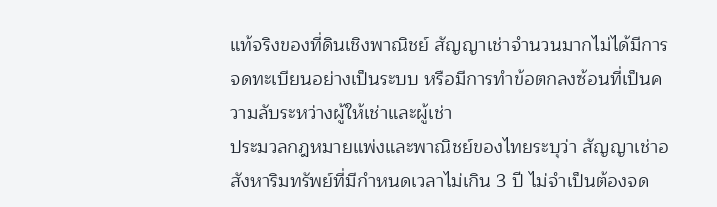แท้จริงของที่ดินเชิงพาณิชย์ สัญญาเช่าจำนวนมากไม่ได้มีการจดทะเบียนอย่างเป็นระบบ หรือมีการทำข้อตกลงซ้อนที่เป็นความลับระหว่างผู้ให้เช่าและผู้เช่า
ประมวลกฎหมายแพ่งและพาณิชย์ของไทยระบุว่า สัญญาเช่าอสังหาริมทรัพย์ที่มีกำหนดเวลาไม่เกิน 3 ปี ไม่จำเป็นต้องจด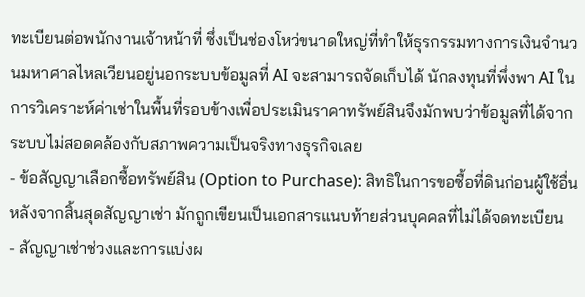ทะเบียนต่อพนักงานเจ้าหน้าที่ ซึ่งเป็นช่องโหว่ขนาดใหญ่ที่ทำให้ธุรกรรมทางการเงินจำนวนมหาศาลไหลเวียนอยู่นอกระบบข้อมูลที่ AI จะสามารถจัดเก็บได้ นักลงทุนที่พึ่งพา AI ในการวิเคราะห์ค่าเช่าในพื้นที่รอบข้างเพื่อประเมินราคาทรัพย์สินจึงมักพบว่าข้อมูลที่ได้จากระบบไม่สอดคล้องกับสภาพความเป็นจริงทางธุรกิจเลย
- ข้อสัญญาเลือกซื้อทรัพย์สิน (Option to Purchase): สิทธิในการขอซื้อที่ดินก่อนผู้ใช้อื่นหลังจากสิ้นสุดสัญญาเช่า มักถูกเขียนเป็นเอกสารแนบท้ายส่วนบุคคลที่ไม่ได้จดทะเบียน
- สัญญาเช่าช่วงและการแบ่งผ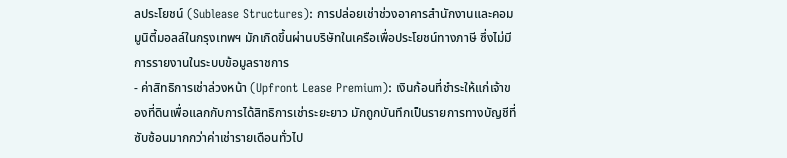ลประโยชน์ (Sublease Structures): การปล่อยเช่าช่วงอาคารสำนักงานและคอมมูนิตี้มอลล์ในกรุงเทพฯ มักเกิดขึ้นผ่านบริษัทในเครือเพื่อประโยชน์ทางภาษี ซึ่งไม่มีการรายงานในระบบข้อมูลราชการ
- ค่าสิทธิการเช่าล่วงหน้า (Upfront Lease Premium): เงินก้อนที่ชำระให้แก่เจ้าของที่ดินเพื่อแลกกับการได้สิทธิการเช่าระยะยาว มักถูกบันทึกเป็นรายการทางบัญชีที่ซับซ้อนมากกว่าค่าเช่ารายเดือนทั่วไป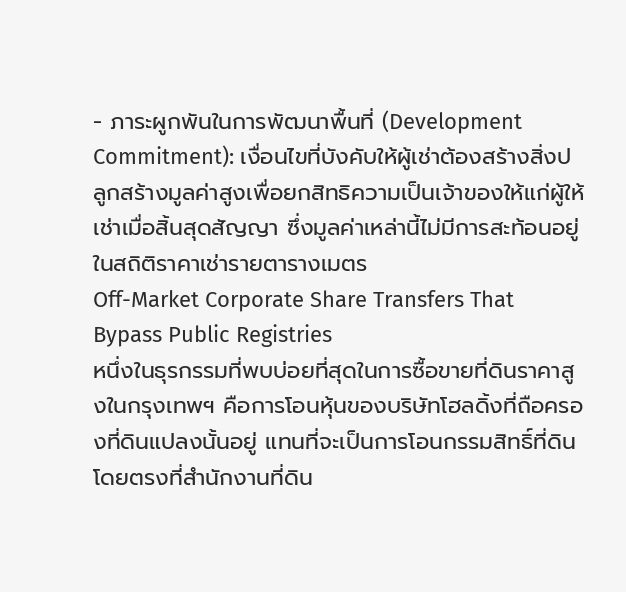- ภาระผูกพันในการพัฒนาพื้นที่ (Development Commitment): เงื่อนไขที่บังคับให้ผู้เช่าต้องสร้างสิ่งปลูกสร้างมูลค่าสูงเพื่อยกสิทธิความเป็นเจ้าของให้แก่ผู้ให้เช่าเมื่อสิ้นสุดสัญญา ซึ่งมูลค่าเหล่านี้ไม่มีการสะท้อนอยู่ในสถิติราคาเช่ารายตารางเมตร
Off-Market Corporate Share Transfers That Bypass Public Registries
หนึ่งในธุรกรรมที่พบบ่อยที่สุดในการซื้อขายที่ดินราคาสูงในกรุงเทพฯ คือการโอนหุ้นของบริษัทโฮลดิ้งที่ถือครองที่ดินแปลงนั้นอยู่ แทนที่จะเป็นการโอนกรรมสิทธิ์ที่ดินโดยตรงที่สำนักงานที่ดิน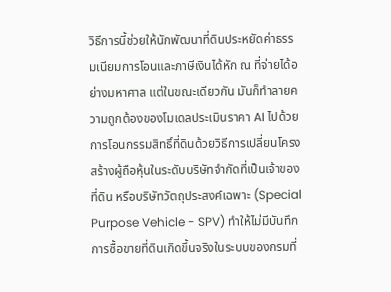วิธีการนี้ช่วยให้นักพัฒนาที่ดินประหยัดค่าธรรมเนียมการโอนและภาษีเงินได้หัก ณ ที่จ่ายได้อย่างมหาศาล แต่ในขณะเดียวกัน มันก็ทำลายความถูกต้องของโมเดลประเมินราคา AI ไปด้วย
การโอนกรรมสิทธิ์ที่ดินด้วยวิธีการเปลี่ยนโครงสร้างผู้ถือหุ้นในระดับบริษัทจำกัดที่เป็นเจ้าของที่ดิน หรือบริษัทวัตถุประสงค์เฉพาะ (Special Purpose Vehicle - SPV) ทำให้ไม่มีบันทึกการซื้อขายที่ดินเกิดขึ้นจริงในระบบของกรมที่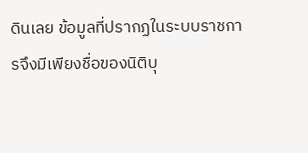ดินเลย ข้อมูลที่ปรากฏในระบบราชการจึงมีเพียงชื่อของนิติบุ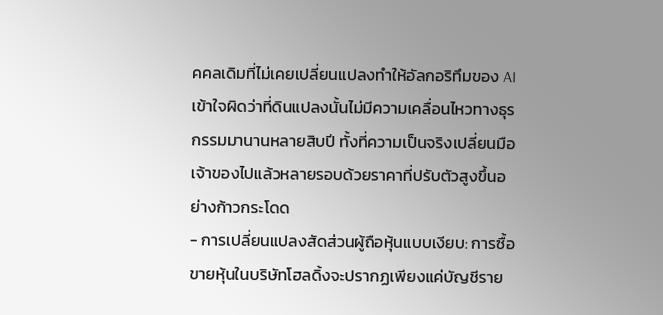คคลเดิมที่ไม่เคยเปลี่ยนแปลงทำให้อัลกอริทึมของ AI เข้าใจผิดว่าที่ดินแปลงนั้นไม่มีความเคลื่อนไหวทางธุรกรรมมานานหลายสิบปี ทั้งที่ความเป็นจริงเปลี่ยนมือเจ้าของไปแล้วหลายรอบด้วยราคาที่ปรับตัวสูงขึ้นอย่างก้าวกระโดด
- การเปลี่ยนแปลงสัดส่วนผู้ถือหุ้นแบบเงียบ: การซื้อขายหุ้นในบริษัทโฮลดิ้งจะปรากฏเพียงแค่บัญชีราย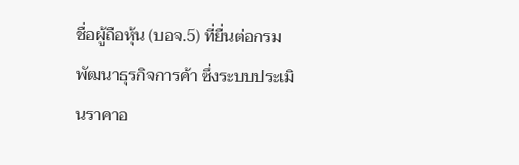ชื่อผู้ถือหุ้น (บอจ.5) ที่ยื่นต่อกรมพัฒนาธุรกิจการค้า ซึ่งระบบประเมินราคาอ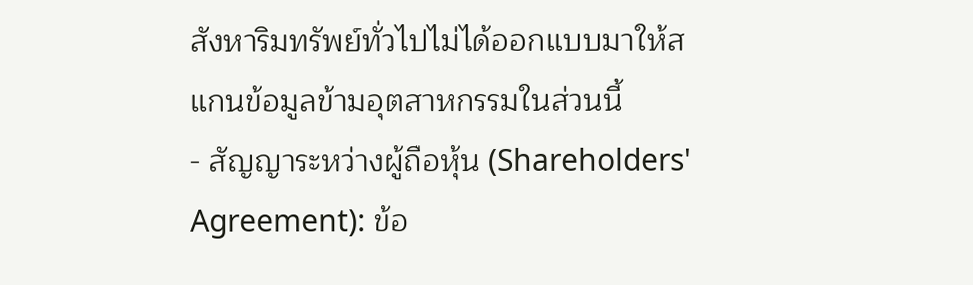สังหาริมทรัพย์ทั่วไปไม่ได้ออกแบบมาให้สแกนข้อมูลข้ามอุตสาหกรรมในส่วนนี้
- สัญญาระหว่างผู้ถือหุ้น (Shareholders' Agreement): ข้อ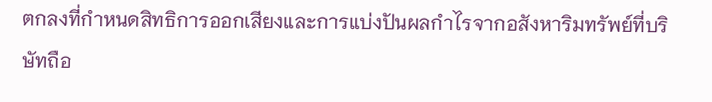ตกลงที่กำหนดสิทธิการออกเสียงและการแบ่งปันผลกำไรจากอสังหาริมทรัพย์ที่บริษัทถือ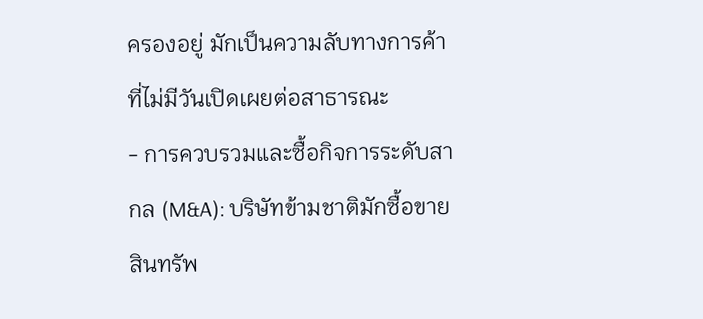ครองอยู่ มักเป็นความลับทางการค้าที่ไม่มีวันเปิดเผยต่อสาธารณะ
- การควบรวมและซื้อกิจการระดับสากล (M&A): บริษัทข้ามชาติมักซื้อขายสินทรัพ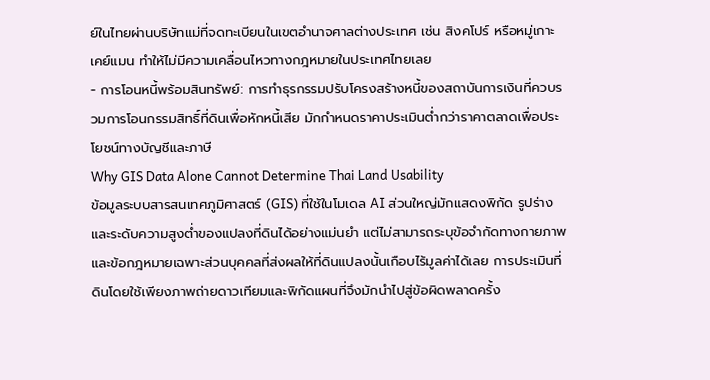ย์ในไทยผ่านบริษัทแม่ที่จดทะเบียนในเขตอำนาจศาลต่างประเทศ เช่น สิงคโปร์ หรือหมู่เกาะเคย์แมน ทำให้ไม่มีความเคลื่อนไหวทางกฎหมายในประเทศไทยเลย
- การโอนหนี้พร้อมสินทรัพย์: การทำธุรกรรมปรับโครงสร้างหนี้ของสถาบันการเงินที่ควบรวมการโอนกรรมสิทธิ์ที่ดินเพื่อหักหนี้เสีย มักกำหนดราคาประเมินต่ำกว่าราคาตลาดเพื่อประโยชน์ทางบัญชีและภาษี
Why GIS Data Alone Cannot Determine Thai Land Usability
ข้อมูลระบบสารสนเทศภูมิศาสตร์ (GIS) ที่ใช้ในโมเดล AI ส่วนใหญ่มักแสดงพิกัด รูปร่าง และระดับความสูงต่ำของแปลงที่ดินได้อย่างแม่นยำ แต่ไม่สามารถระบุข้อจำกัดทางกายภาพและข้อกฎหมายเฉพาะส่วนบุคคลที่ส่งผลให้ที่ดินแปลงนั้นเกือบไร้มูลค่าได้เลย การประเมินที่ดินโดยใช้เพียงภาพถ่ายดาวเทียมและพิกัดแผนที่จึงมักนำไปสู่ข้อผิดพลาดครั้ง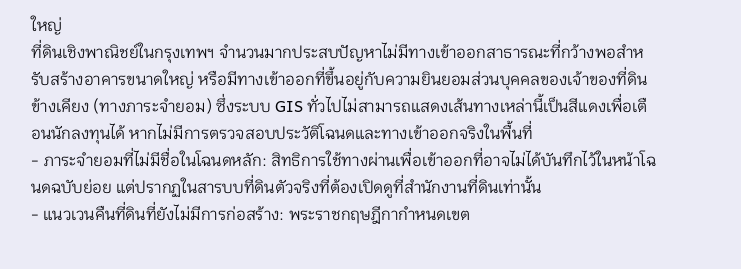ใหญ่
ที่ดินเชิงพาณิชย์ในกรุงเทพฯ จำนวนมากประสบปัญหาไม่มีทางเข้าออกสาธารณะที่กว้างพอสำหรับสร้างอาคารขนาดใหญ่ หรือมีทางเข้าออกที่ขึ้นอยู่กับความยินยอมส่วนบุคคลของเจ้าของที่ดินข้างเคียง (ทางภาระจำยอม) ซึ่งระบบ GIS ทั่วไปไม่สามารถแสดงเส้นทางเหล่านี้เป็นสีแดงเพื่อเตือนนักลงทุนได้ หากไม่มีการตรวจสอบประวัติโฉนดและทางเข้าออกจริงในพื้นที่
- ภาระจำยอมที่ไม่มีชื่อในโฉนดหลัก: สิทธิการใช้ทางผ่านเพื่อเข้าออกที่อาจไม่ได้บันทึกไว้ในหน้าโฉนดฉบับย่อย แต่ปรากฏในสารบบที่ดินตัวจริงที่ต้องเปิดดูที่สำนักงานที่ดินเท่านั้น
- แนวเวนคืนที่ดินที่ยังไม่มีการก่อสร้าง: พระราชกฤษฎีกากำหนดเขต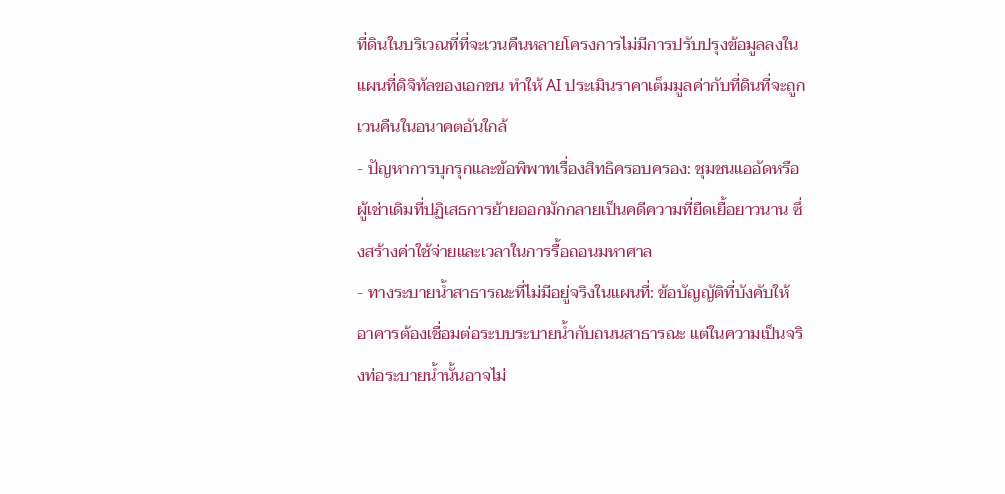ที่ดินในบริเวณที่ที่จะเวนคืนหลายโครงการไม่มีการปรับปรุงข้อมูลลงในแผนที่ดิจิทัลของเอกชน ทำให้ AI ประเมินราคาเต็มมูลค่ากับที่ดินที่จะถูกเวนคืนในอนาคตอันใกล้
- ปัญหาการบุกรุกและข้อพิพาทเรื่องสิทธิครอบครอง: ชุมชนแออัดหรือผู้เช่าเดิมที่ปฏิเสธการย้ายออกมักกลายเป็นคดีความที่ยืดเยื้อยาวนาน ซึ่งสร้างค่าใช้จ่ายและเวลาในการรื้อถอนมหาศาล
- ทางระบายน้ำสาธารณะที่ไม่มีอยู่จริงในแผนที่: ข้อบัญญัติที่บังคับให้อาคารต้องเชื่อมต่อระบบระบายน้ำกับถนนสาธารณะ แต่ในความเป็นจริงท่อระบายน้ำนั้นอาจไม่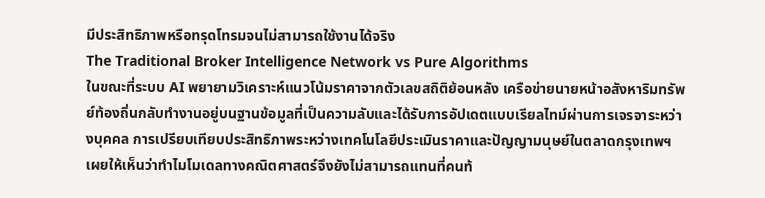มีประสิทธิภาพหรือทรุดโทรมจนไม่สามารถใช้งานได้จริง
The Traditional Broker Intelligence Network vs Pure Algorithms
ในขณะที่ระบบ AI พยายามวิเคราะห์แนวโน้มราคาจากตัวเลขสถิติย้อนหลัง เครือข่ายนายหน้าอสังหาริมทรัพย์ท้องถิ่นกลับทำงานอยู่บนฐานข้อมูลที่เป็นความลับและได้รับการอัปเดตแบบเรียลไทม์ผ่านการเจรจาระหว่างบุคคล การเปรียบเทียบประสิทธิภาพระหว่างเทคโนโลยีประเมินราคาและปัญญามนุษย์ในตลาดกรุงเทพฯ เผยให้เห็นว่าทำไมโมเดลทางคณิตศาสตร์จึงยังไม่สามารถแทนที่คนท้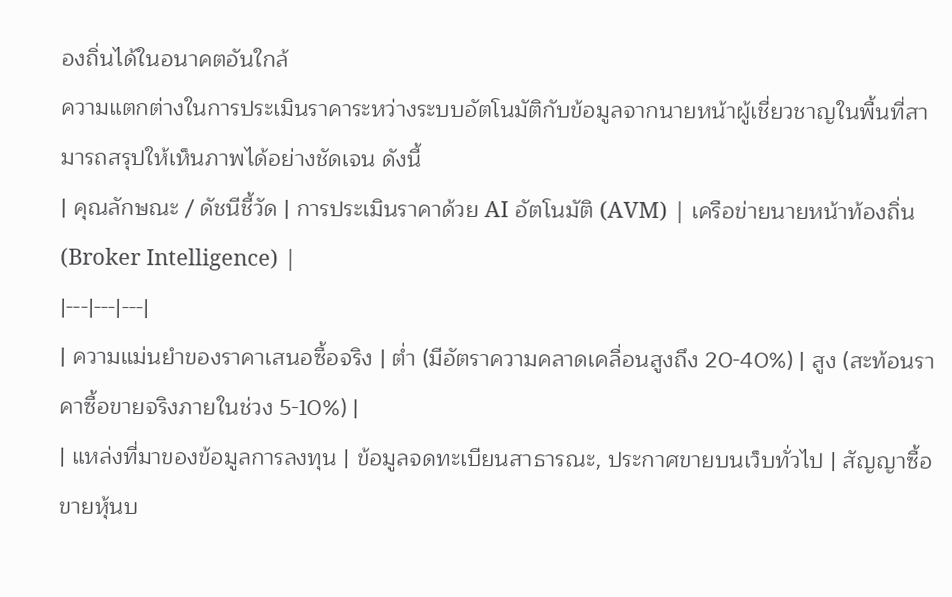องถิ่นได้ในอนาคตอันใกล้
ความแตกต่างในการประเมินราคาระหว่างระบบอัตโนมัติกับข้อมูลจากนายหน้าผู้เชี่ยวชาญในพื้นที่สามารถสรุปให้เห็นภาพได้อย่างชัดเจน ดังนี้
| คุณลักษณะ / ดัชนีชี้วัด | การประเมินราคาด้วย AI อัตโนมัติ (AVM) | เครือข่ายนายหน้าท้องถิ่น (Broker Intelligence) |
|---|---|---|
| ความแม่นยำของราคาเสนอซื้อจริง | ต่ำ (มีอัตราความคลาดเคลื่อนสูงถึง 20-40%) | สูง (สะท้อนราคาซื้อขายจริงภายในช่วง 5-10%) |
| แหล่งที่มาของข้อมูลการลงทุน | ข้อมูลจดทะเบียนสาธารณะ, ประกาศขายบนเว็บทั่วไป | สัญญาซื้อขายหุ้นบ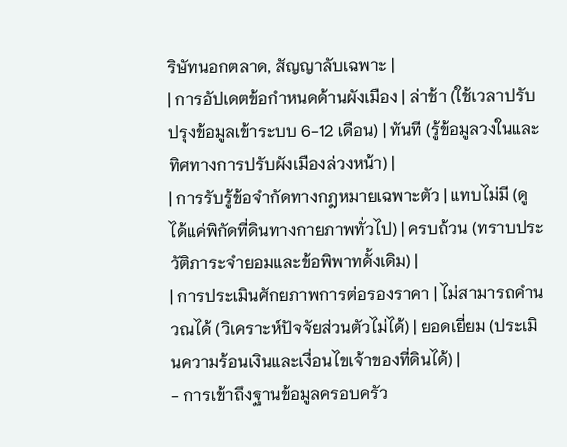ริษัทนอกตลาด, สัญญาลับเฉพาะ |
| การอัปเดตข้อกำหนดด้านผังเมือง | ล่าช้า (ใช้เวลาปรับปรุงข้อมูลเข้าระบบ 6-12 เดือน) | ทันที (รู้ข้อมูลวงในและทิศทางการปรับผังเมืองล่วงหน้า) |
| การรับรู้ข้อจำกัดทางกฎหมายเฉพาะตัว | แทบไม่มี (ดูได้แค่พิกัดที่ดินทางกายภาพทั่วไป) | ครบถ้วน (ทราบประวัติภาระจำยอมและข้อพิพาทดั้งเดิม) |
| การประเมินศักยภาพการต่อรองราคา | ไม่สามารถคำนวณได้ (วิเคราะห์ปัจจัยส่วนตัวไม่ได้) | ยอดเยี่ยม (ประเมินความร้อนเงินและเงื่อนไขเจ้าของที่ดินได้) |
- การเข้าถึงฐานข้อมูลครอบครัว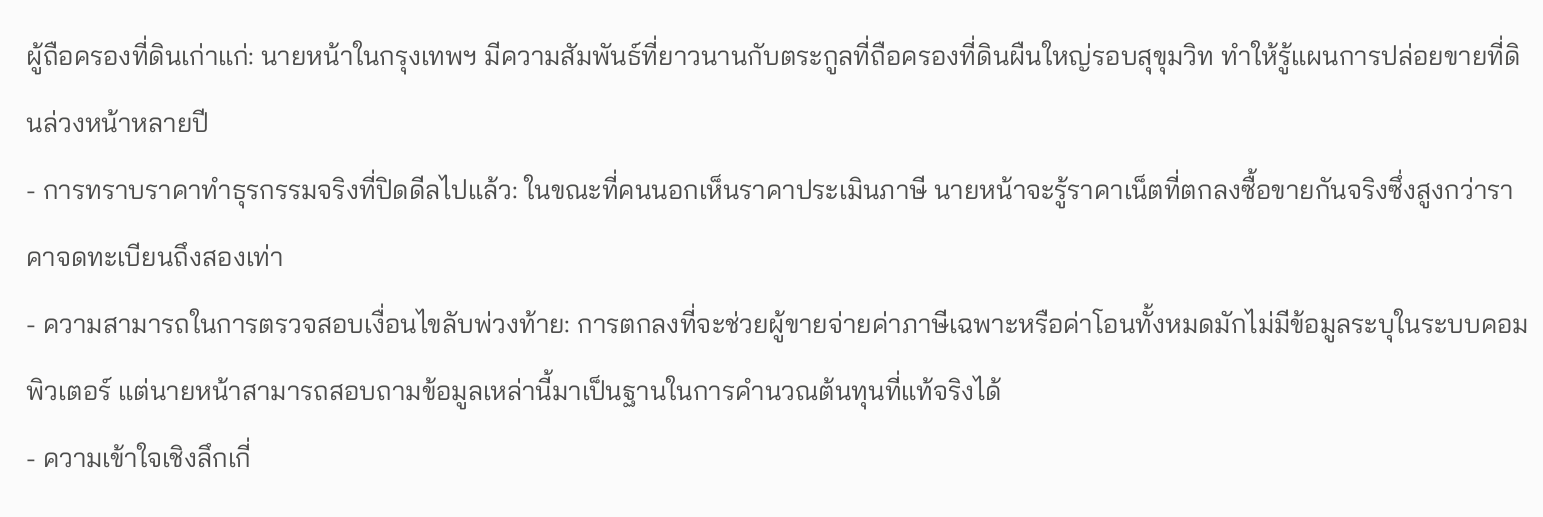ผู้ถือครองที่ดินเก่าแก่: นายหน้าในกรุงเทพฯ มีความสัมพันธ์ที่ยาวนานกับตระกูลที่ถือครองที่ดินผืนใหญ่รอบสุขุมวิท ทำให้รู้แผนการปล่อยขายที่ดินล่วงหน้าหลายปี
- การทราบราคาทำธุรกรรมจริงที่ปิดดีลไปแล้ว: ในขณะที่คนนอกเห็นราคาประเมินภาษี นายหน้าจะรู้ราคาเน็ตที่ตกลงซื้อขายกันจริงซึ่งสูงกว่าราคาจดทะเบียนถึงสองเท่า
- ความสามารถในการตรวจสอบเงื่อนไขลับพ่วงท้าย: การตกลงที่จะช่วยผู้ขายจ่ายค่าภาษีเฉพาะหรือค่าโอนทั้งหมดมักไม่มีข้อมูลระบุในระบบคอมพิวเตอร์ แต่นายหน้าสามารถสอบถามข้อมูลเหล่านี้มาเป็นฐานในการคำนวณต้นทุนที่แท้จริงได้
- ความเข้าใจเชิงลึกเกี่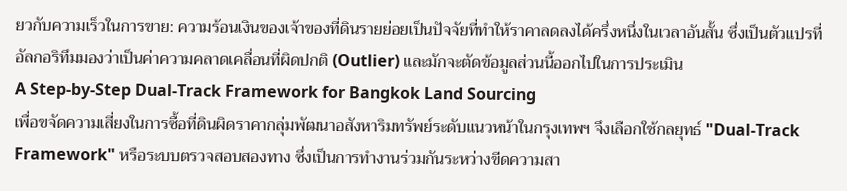ยวกับความเร็วในการขาย: ความร้อนเงินของเจ้าของที่ดินรายย่อยเป็นปัจจัยที่ทำให้ราคาลดลงได้ครึ่งหนึ่งในเวลาอันสั้น ซึ่งเป็นตัวแปรที่อัลกอริทึมมองว่าเป็นค่าความคลาดเคลื่อนที่ผิดปกติ (Outlier) และมักจะตัดข้อมูลส่วนนี้ออกไปในการประเมิน
A Step-by-Step Dual-Track Framework for Bangkok Land Sourcing
เพื่อขจัดความเสี่ยงในการซื้อที่ดินผิดราคากลุ่มพัฒนาอสังหาริมทรัพย์ระดับแนวหน้าในกรุงเทพฯ จึงเลือกใช้กลยุทธ์ "Dual-Track Framework" หรือระบบตรวจสอบสองทาง ซึ่งเป็นการทำงานร่วมกันระหว่างขีดความสา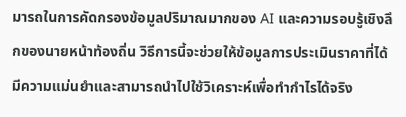มารถในการคัดกรองข้อมูลปริมาณมากของ AI และความรอบรู้เชิงลึกของนายหน้าท้องถิ่น วิธีการนี้จะช่วยให้ข้อมูลการประเมินราคาที่ได้มีความแม่นยำและสามารถนำไปใช้วิเคราะห์เพื่อทำกำไรได้จริง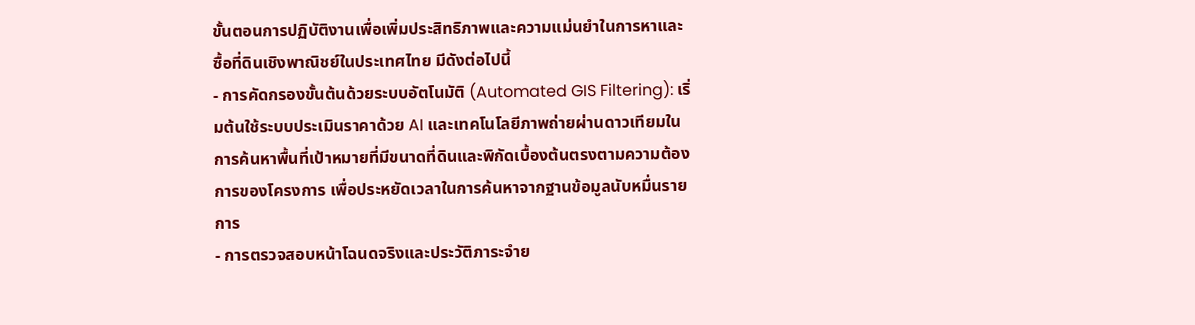ขั้นตอนการปฏิบัติงานเพื่อเพิ่มประสิทธิภาพและความแม่นยำในการหาและซื้อที่ดินเชิงพาณิชย์ในประเทศไทย มีดังต่อไปนี้
- การคัดกรองขั้นต้นด้วยระบบอัตโนมัติ (Automated GIS Filtering): เริ่มต้นใช้ระบบประเมินราคาด้วย AI และเทคโนโลยีภาพถ่ายผ่านดาวเทียมในการค้นหาพื้นที่เป้าหมายที่มีขนาดที่ดินและพิกัดเบื้องต้นตรงตามความต้องการของโครงการ เพื่อประหยัดเวลาในการค้นหาจากฐานข้อมูลนับหมื่นรายการ
- การตรวจสอบหน้าโฉนดจริงและประวัติภาระจำย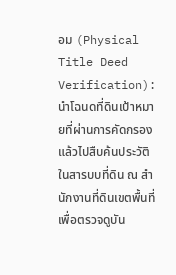อม (Physical Title Deed Verification): นำโฉนดที่ดินเป้าหมายที่ผ่านการคัดกรองแล้วไปสืบค้นประวัติในสารบบที่ดิน ณ สำนักงานที่ดินเขตพื้นที่ เพื่อตรวจดูบัน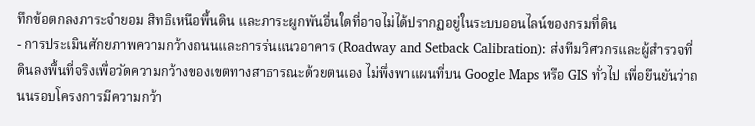ทึกข้อตกลงภาระจำยอม สิทธิเหนือพื้นดิน และภาระผูกพันอื่นใดที่อาจไม่ได้ปรากฏอยู่ในระบบออนไลน์ของกรมที่ดิน
- การประเมินศักยภาพความกว้างถนนและการร่นแนวอาคาร (Roadway and Setback Calibration): ส่งทีมวิศวกรและผู้สำรวจที่ดินลงพื้นที่จริงเพื่อวัดความกว้างของเขตทางสาธารณะด้วยตนเอง ไม่พึ่งพาแผนที่บน Google Maps หรือ GIS ทั่วไป เพื่อยืนยันว่าถนนรอบโครงการมีความกว้า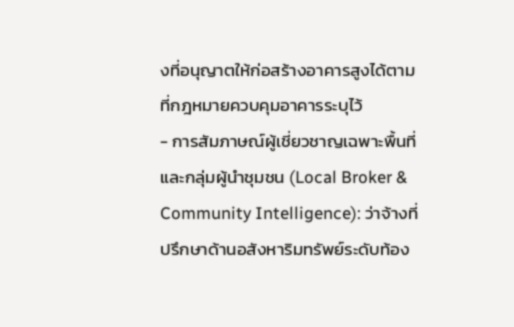งที่อนุญาตให้ก่อสร้างอาคารสูงได้ตามที่กฎหมายควบคุมอาคารระบุไว้
- การสัมภาษณ์ผู้เชี่ยวชาญเฉพาะพื้นที่และกลุ่มผู้นำชุมชน (Local Broker & Community Intelligence): ว่าจ้างที่ปรึกษาด้านอสังหาริมทรัพย์ระดับท้อง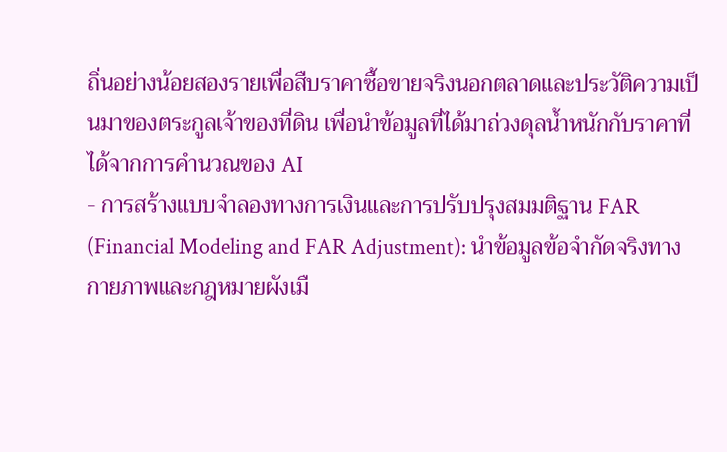ถิ่นอย่างน้อยสองรายเพื่อสืบราคาซื้อขายจริงนอกตลาดและประวัติความเป็นมาของตระกูลเจ้าของที่ดิน เพื่อนำข้อมูลที่ได้มาถ่วงดุลน้ำหนักกับราคาที่ได้จากการคำนวณของ AI
- การสร้างแบบจำลองทางการเงินและการปรับปรุงสมมติฐาน FAR (Financial Modeling and FAR Adjustment): นำข้อมูลข้อจำกัดจริงทางกายภาพและกฎหมายผังเมื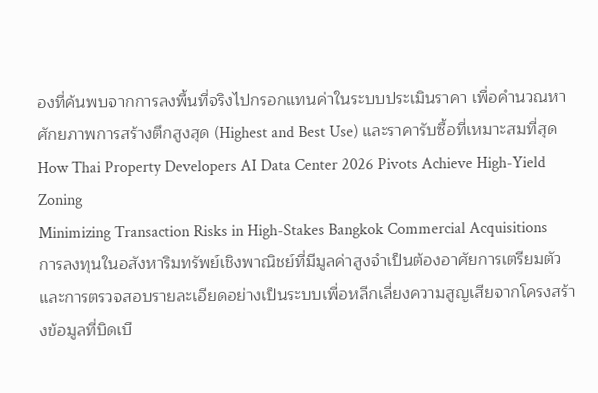องที่ค้นพบจากการลงพื้นที่จริงไปกรอกแทนค่าในระบบประเมินราคา เพื่อคำนวณหาศักยภาพการสร้างตึกสูงสุด (Highest and Best Use) และราคารับซื้อที่เหมาะสมที่สุด
How Thai Property Developers AI Data Center 2026 Pivots Achieve High-Yield Zoning
Minimizing Transaction Risks in High-Stakes Bangkok Commercial Acquisitions
การลงทุนในอสังหาริมทรัพย์เชิงพาณิชย์ที่มีมูลค่าสูงจำเป็นต้องอาศัยการเตรียมตัวและการตรวจสอบรายละเอียดอย่างเป็นระบบเพื่อหลีกเลี่ยงความสูญเสียจากโครงสร้างข้อมูลที่บิดเบื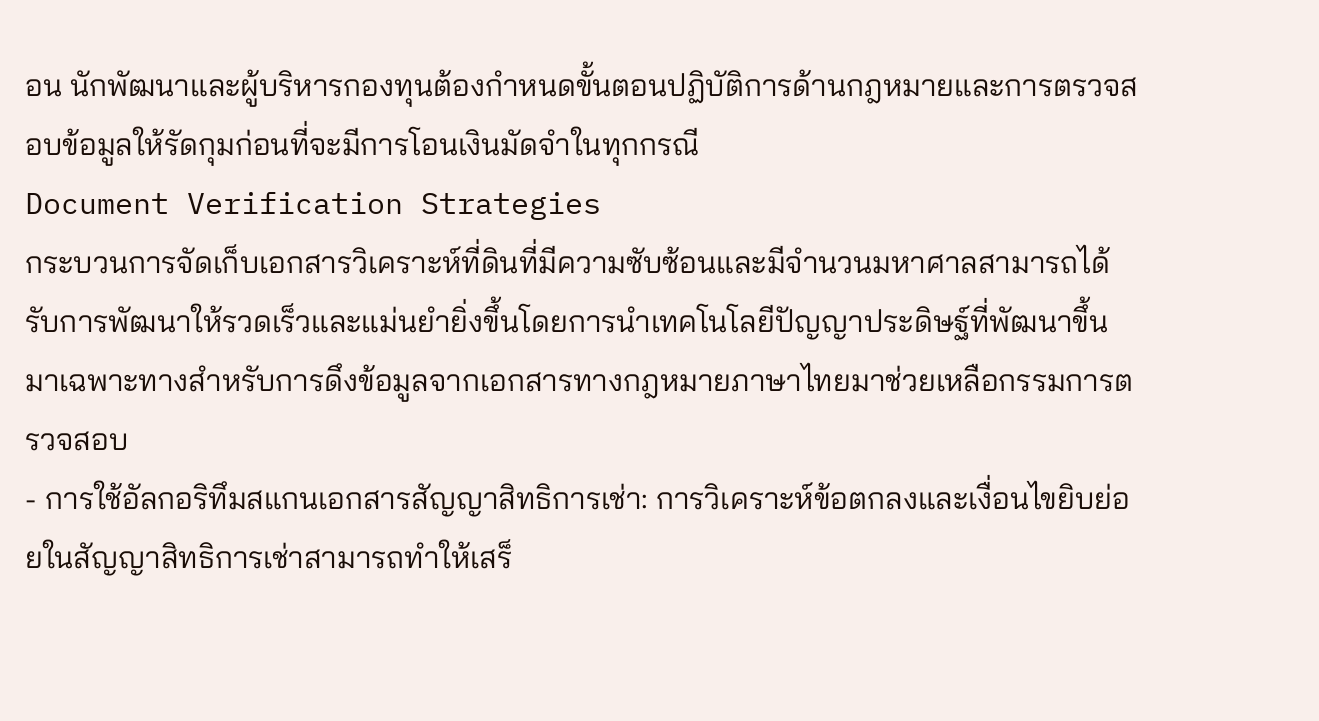อน นักพัฒนาและผู้บริหารกองทุนต้องกำหนดขั้นตอนปฏิบัติการด้านกฎหมายและการตรวจสอบข้อมูลให้รัดกุมก่อนที่จะมีการโอนเงินมัดจำในทุกกรณี
Document Verification Strategies
กระบวนการจัดเก็บเอกสารวิเคราะห์ที่ดินที่มีความซับซ้อนและมีจำนวนมหาศาลสามารถได้รับการพัฒนาให้รวดเร็วและแม่นยำยิ่งขึ้นโดยการนำเทคโนโลยีปัญญาประดิษฐ์ที่พัฒนาขึ้นมาเฉพาะทางสำหรับการดึงข้อมูลจากเอกสารทางกฎหมายภาษาไทยมาช่วยเหลือกรรมการตรวจสอบ
- การใช้อัลกอริทึมสแกนเอกสารสัญญาสิทธิการเช่า: การวิเคราะห์ข้อตกลงและเงื่อนไขยิบย่อยในสัญญาสิทธิการเช่าสามารถทำให้เสร็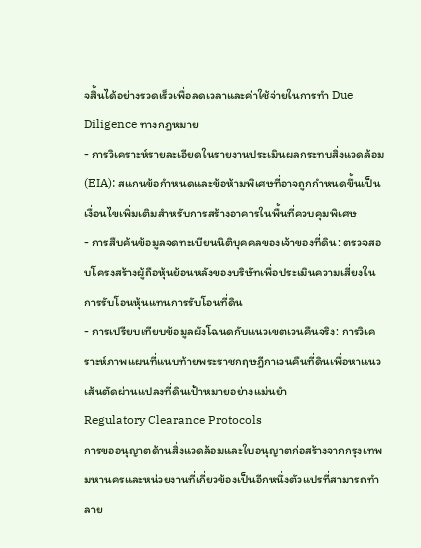จสิ้นได้อย่างรวดเร็วเพื่อลดเวลาและค่าใช้จ่ายในการทำ Due Diligence ทางกฎหมาย
- การวิเคราะห์รายละเอียดในรายงานประเมินผลกระทบสิ่งแวดล้อม (EIA): สแกนข้อกำหนดและข้อห้ามพิเศษที่อาจถูกกำหนดขึ้นเป็นเงื่อนไขเพิ่มเติมสำหรับการสร้างอาคารในพื้นที่ควบคุมพิเศษ
- การสืบค้นข้อมูลจดทะเบียนนิติบุคคลของเจ้าของที่ดิน: ตรวจสอบโครงสร้างผู้ถือหุ้นย้อนหลังของบริษัทเพื่อประเมินความเสี่ยงในการรับโอนหุ้นแทนการรับโอนที่ดิน
- การเปรียบเทียบข้อมูลผังโฉนดกับแนวเขตเวนคืนจริง: การวิเคราะห์ภาพแผนที่แนบท้ายพระราชกฤษฎีกาเวนคืนที่ดินเพื่อหาแนวเส้นตัดผ่านแปลงที่ดินเป้าหมายอย่างแม่นยำ
Regulatory Clearance Protocols
การขออนุญาตด้านสิ่งแวดล้อมและใบอนุญาตก่อสร้างจากกรุงเทพมหานครและหน่วยงานที่เกี่ยวข้องเป็นอีกหนึ่งตัวแปรที่สามารถทำลาย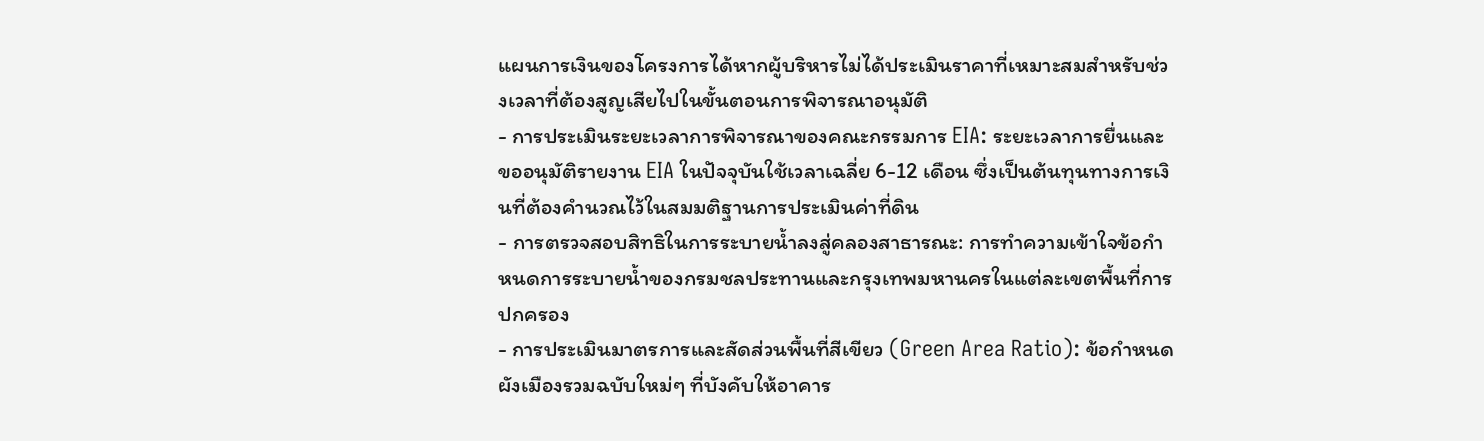แผนการเงินของโครงการได้หากผู้บริหารไม่ได้ประเมินราคาที่เหมาะสมสำหรับช่วงเวลาที่ต้องสูญเสียไปในขั้นตอนการพิจารณาอนุมัติ
- การประเมินระยะเวลาการพิจารณาของคณะกรรมการ EIA: ระยะเวลาการยื่นและขออนุมัติรายงาน EIA ในปัจจุบันใช้เวลาเฉลี่ย 6-12 เดือน ซึ่งเป็นต้นทุนทางการเงินที่ต้องคำนวณไว้ในสมมติฐานการประเมินค่าที่ดิน
- การตรวจสอบสิทธิในการระบายน้ำลงสู่คลองสาธารณะ: การทำความเข้าใจข้อกำหนดการระบายน้ำของกรมชลประทานและกรุงเทพมหานครในแต่ละเขตพื้นที่การปกครอง
- การประเมินมาตรการและสัดส่วนพื้นที่สีเขียว (Green Area Ratio): ข้อกำหนดผังเมืองรวมฉบับใหม่ๆ ที่บังคับให้อาคาร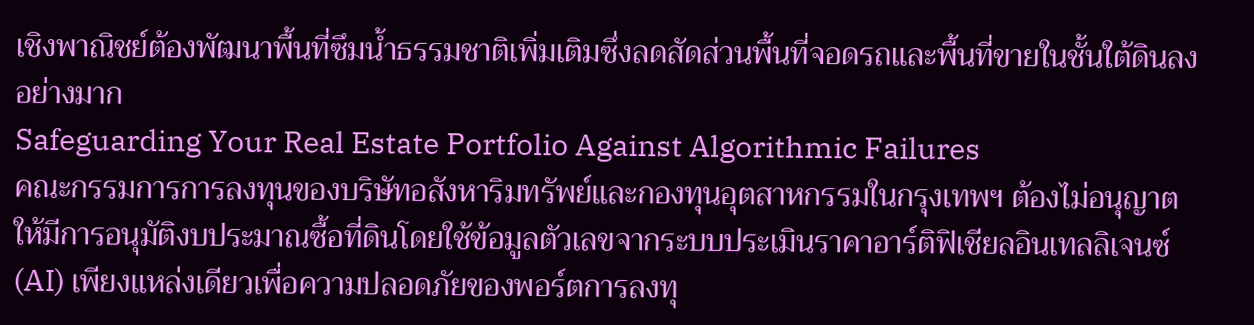เชิงพาณิชย์ต้องพัฒนาพื้นที่ซึมน้ำธรรมชาติเพิ่มเติมซึ่งลดสัดส่วนพื้นที่จอดรถและพื้นที่ขายในชั้นใต้ดินลงอย่างมาก
Safeguarding Your Real Estate Portfolio Against Algorithmic Failures
คณะกรรมการการลงทุนของบริษัทอสังหาริมทรัพย์และกองทุนอุตสาหกรรมในกรุงเทพฯ ต้องไม่อนุญาตให้มีการอนุมัติงบประมาณซื้อที่ดินโดยใช้ข้อมูลตัวเลขจากระบบประเมินราคาอาร์ติฟิเชียลอินเทลลิเจนซ์ (AI) เพียงแหล่งเดียวเพื่อความปลอดภัยของพอร์ตการลงทุ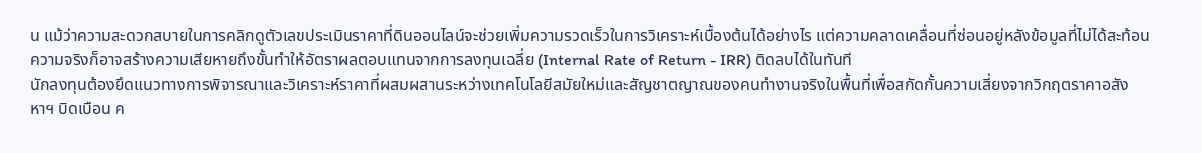น แม้ว่าความสะดวกสบายในการคลิกดูตัวเลขประเมินราคาที่ดินออนไลน์จะช่วยเพิ่มความรวดเร็วในการวิเคราะห์เบื้องต้นได้อย่างไร แต่ความคลาดเคลื่อนที่ซ่อนอยู่หลังข้อมูลที่ไม่ได้สะท้อนความจริงก็อาจสร้างความเสียหายถึงขั้นทำให้อัตราผลตอบแทนจากการลงทุนเฉลี่ย (Internal Rate of Return - IRR) ติดลบได้ในทันที
นักลงทุนต้องยึดแนวทางการพิจารณาและวิเคราะห์ราคาที่ผสมผสานระหว่างเทคโนโลยีสมัยใหม่และสัญชาตญาณของคนทำงานจริงในพื้นที่เพื่อสกัดกั้นความเสี่ยงจากวิกฤตราคาอสังหาฯ บิดเบือน ค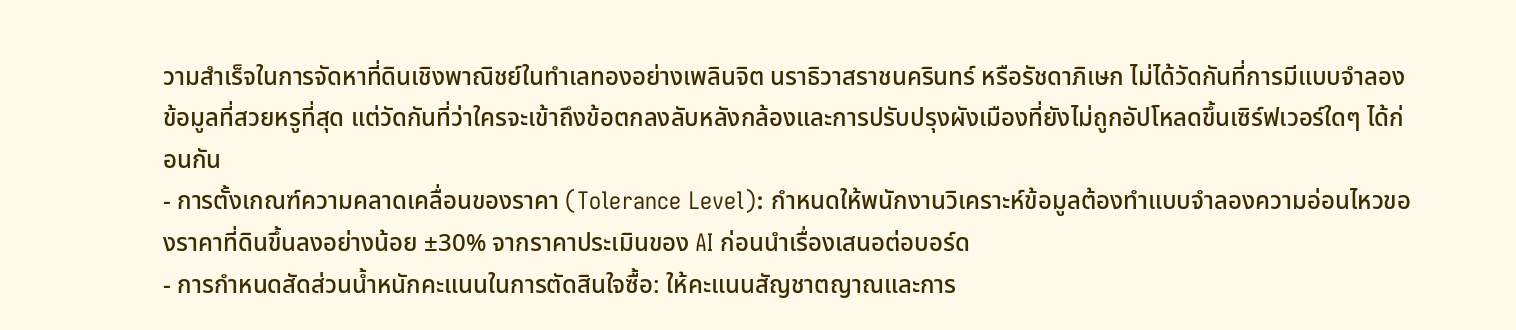วามสำเร็จในการจัดหาที่ดินเชิงพาณิชย์ในทำเลทองอย่างเพลินจิต นราธิวาสราชนครินทร์ หรือรัชดาภิเษก ไม่ได้วัดกันที่การมีแบบจำลองข้อมูลที่สวยหรูที่สุด แต่วัดกันที่ว่าใครจะเข้าถึงข้อตกลงลับหลังกล้องและการปรับปรุงผังเมืองที่ยังไม่ถูกอัปโหลดขึ้นเซิร์ฟเวอร์ใดๆ ได้ก่อนกัน
- การตั้งเกณฑ์ความคลาดเคลื่อนของราคา (Tolerance Level): กำหนดให้พนักงานวิเคราะห์ข้อมูลต้องทำแบบจำลองความอ่อนไหวของราคาที่ดินขึ้นลงอย่างน้อย ±30% จากราคาประเมินของ AI ก่อนนำเรื่องเสนอต่อบอร์ด
- การกำหนดสัดส่วนน้ำหนักคะแนนในการตัดสินใจซื้อ: ให้คะแนนสัญชาตญาณและการ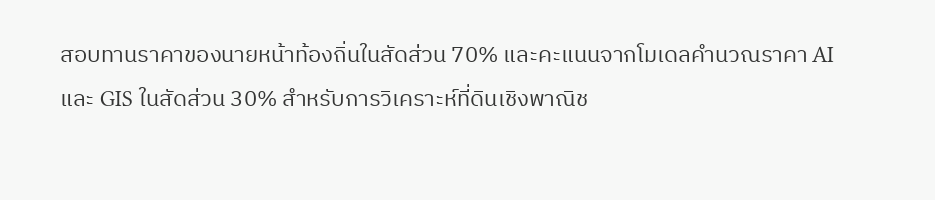สอบทานราคาของนายหน้าท้องถิ่นในสัดส่วน 70% และคะแนนจากโมเดลคำนวณราคา AI และ GIS ในสัดส่วน 30% สำหรับการวิเคราะห์ที่ดินเชิงพาณิช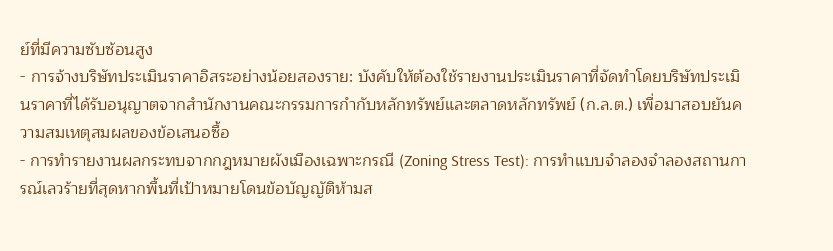ย์ที่มีความซับซ้อนสูง
- การจ้างบริษัทประเมินราคาอิสระอย่างน้อยสองราย: บังคับให้ต้องใช้รายงานประเมินราคาที่จัดทำโดยบริษัทประเมินราคาที่ได้รับอนุญาตจากสำนักงานคณะกรรมการกำกับหลักทรัพย์และตลาดหลักทรัพย์ (ก.ล.ต.) เพื่อมาสอบยันความสมเหตุสมผลของข้อเสนอซื้อ
- การทำรายงานผลกระทบจากกฎหมายผังเมืองเฉพาะกรณี (Zoning Stress Test): การทำแบบจำลองจำลองสถานการณ์เลวร้ายที่สุดหากพื้นที่เป้าหมายโดนข้อบัญญัติห้ามส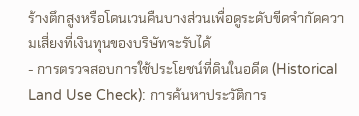ร้างตึกสูงหรือโดนเวนคืนบางส่วนเพื่อดูระดับขีดจำกัดความเสี่ยงที่เงินทุนของบริษัทจะรับได้
- การตรวจสอบการใช้ประโยชน์ที่ดินในอดีต (Historical Land Use Check): การค้นหาประวัติการ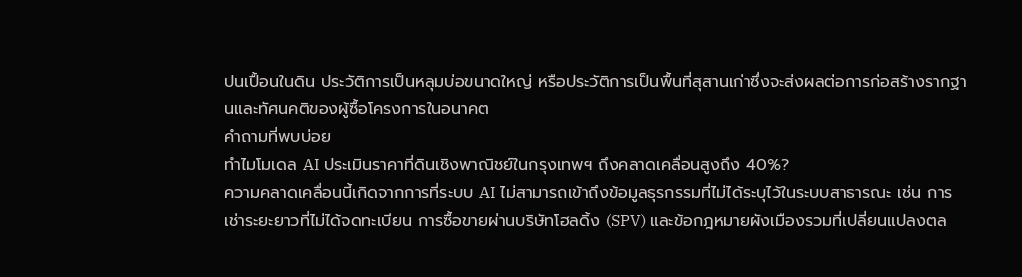ปนเปื้อนในดิน ประวัติการเป็นหลุมบ่อขนาดใหญ่ หรือประวัติการเป็นพื้นที่สุสานเก่าซึ่งจะส่งผลต่อการก่อสร้างรากฐานและทัศนคติของผู้ซื้อโครงการในอนาคต
คำถามที่พบบ่อย
ทำไมโมเดล AI ประเมินราคาที่ดินเชิงพาณิชย์ในกรุงเทพฯ ถึงคลาดเคลื่อนสูงถึง 40%?
ความคลาดเคลื่อนนี้เกิดจากการที่ระบบ AI ไม่สามารถเข้าถึงข้อมูลธุรกรรมที่ไม่ได้ระบุไว้ในระบบสาธารณะ เช่น การเช่าระยะยาวที่ไม่ได้จดทะเบียน การซื้อขายผ่านบริษัทโฮลดิ้ง (SPV) และข้อกฎหมายผังเมืองรวมที่เปลี่ยนแปลงตล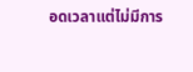อดเวลาแต่ไม่มีการ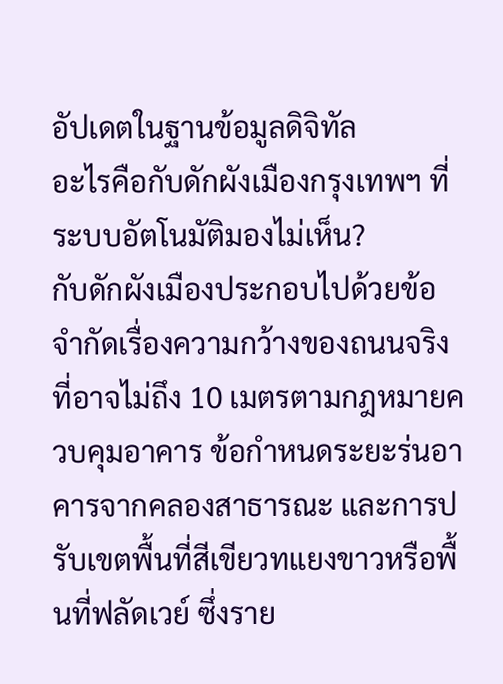อัปเดตในฐานข้อมูลดิจิทัล
อะไรคือกับดักผังเมืองกรุงเทพฯ ที่ระบบอัตโนมัติมองไม่เห็น?
กับดักผังเมืองประกอบไปด้วยข้อจำกัดเรื่องความกว้างของถนนจริงที่อาจไม่ถึง 10 เมตรตามกฎหมายควบคุมอาคาร ข้อกำหนดระยะร่นอาคารจากคลองสาธารณะ และการปรับเขตพื้นที่สีเขียวทแยงขาวหรือพื้นที่ฟลัดเวย์ ซึ่งราย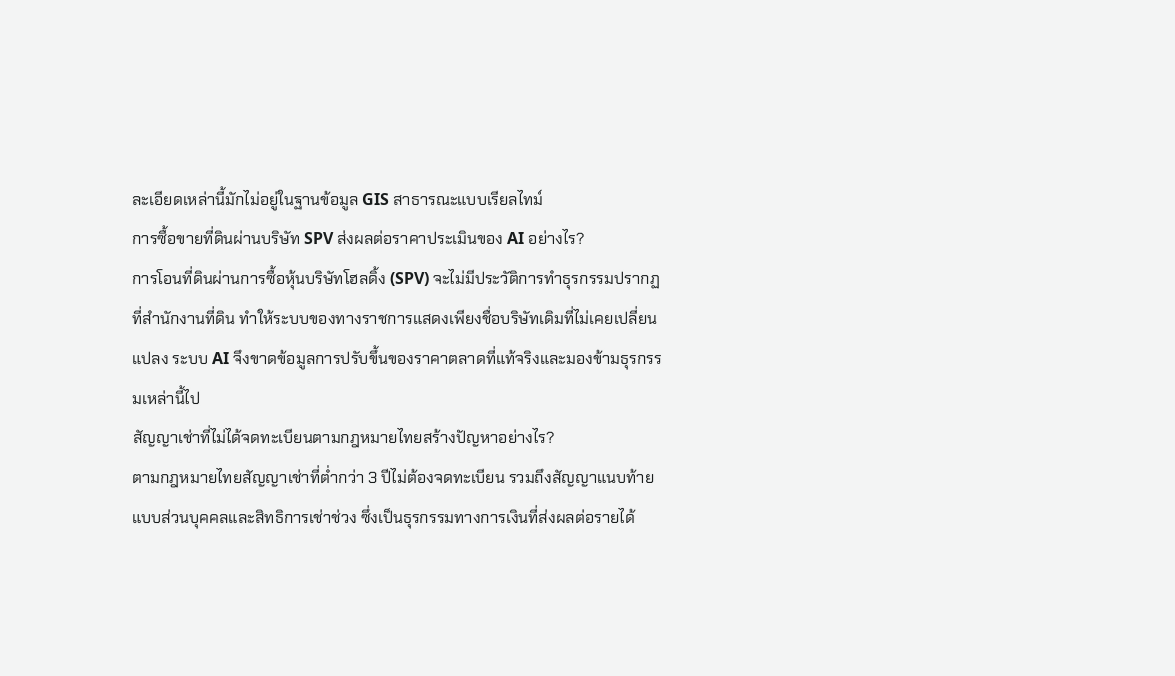ละเอียดเหล่านี้มักไม่อยู่ในฐานข้อมูล GIS สาธารณะแบบเรียลไทม์
การซื้อขายที่ดินผ่านบริษัท SPV ส่งผลต่อราคาประเมินของ AI อย่างไร?
การโอนที่ดินผ่านการซื้อหุ้นบริษัทโฮลดิ้ง (SPV) จะไม่มีประวัติการทำธุรกรรมปรากฏที่สำนักงานที่ดิน ทำให้ระบบของทางราชการแสดงเพียงชื่อบริษัทเดิมที่ไม่เคยเปลี่ยนแปลง ระบบ AI จึงขาดข้อมูลการปรับขึ้นของราคาตลาดที่แท้จริงและมองข้ามธุรกรรมเหล่านี้ไป
สัญญาเช่าที่ไม่ได้จดทะเบียนตามกฎหมายไทยสร้างปัญหาอย่างไร?
ตามกฎหมายไทยสัญญาเช่าที่ต่ำกว่า 3 ปีไม่ต้องจดทะเบียน รวมถึงสัญญาแนบท้ายแบบส่วนบุคคลและสิทธิการเช่าช่วง ซึ่งเป็นธุรกรรมทางการเงินที่ส่งผลต่อรายได้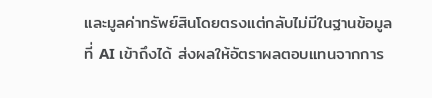และมูลค่าทรัพย์สินโดยตรงแต่กลับไม่มีในฐานข้อมูลที่ AI เข้าถึงได้ ส่งผลให้อัตราผลตอบแทนจากการ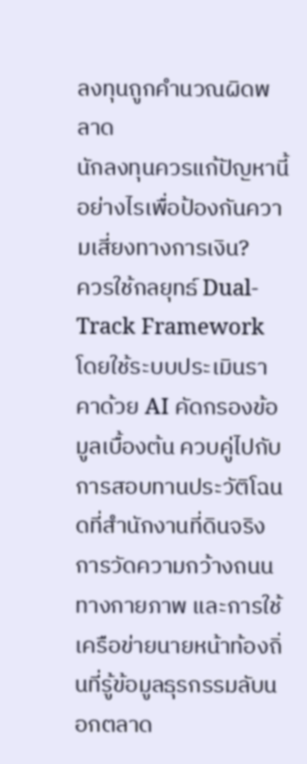ลงทุนถูกคำนวณผิดพลาด
นักลงทุนควรแก้ปัญหานี้อย่างไรเพื่อป้องกันความเสี่ยงทางการเงิน?
ควรใช้กลยุทธ์ Dual-Track Framework โดยใช้ระบบประเมินราคาด้วย AI คัดกรองข้อมูลเบื้องต้น ควบคู่ไปกับการสอบทานประวัติโฉนดที่สำนักงานที่ดินจริง การวัดความกว้างถนนทางกายภาพ และการใช้เครือข่ายนายหน้าท้องถิ่นที่รู้ข้อมูลธุรกรรมลับนอกตลาด